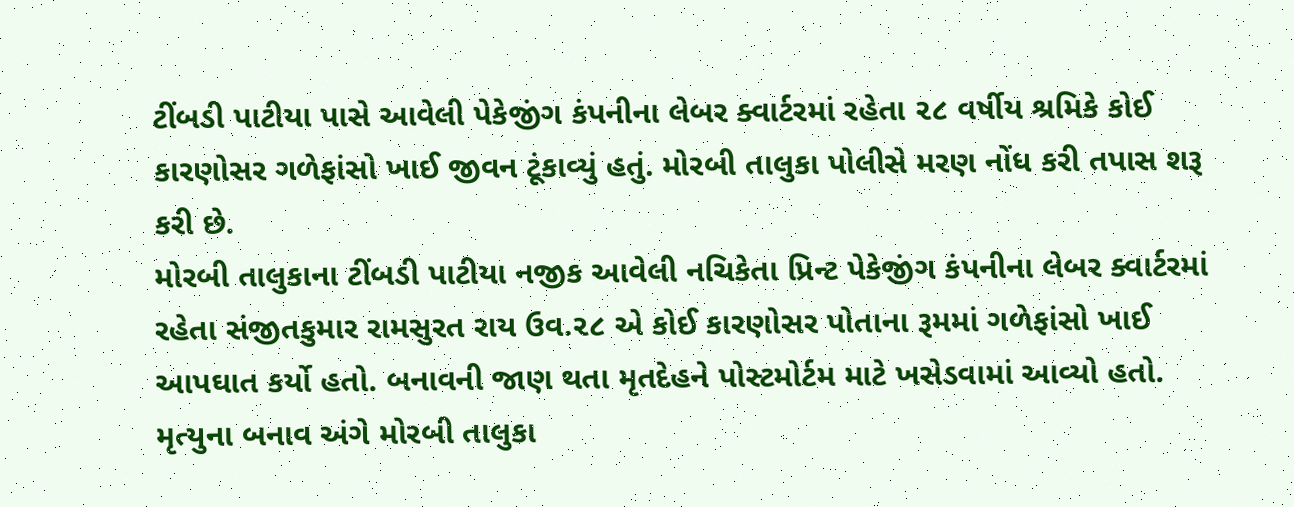ટીંબડી પાટીયા પાસે આવેલી પેકેજીંગ કંપનીના લેબર ક્વાર્ટરમાં રહેતા ૨૮ વર્ષીય શ્રમિકે કોઈ કારણોસર ગળેફાંસો ખાઈ જીવન ટૂંકાવ્યું હતું. મોરબી તાલુકા પોલીસે મરણ નોંધ કરી તપાસ શરૂ કરી છે.
મોરબી તાલુકાના ટીંબડી પાટીયા નજીક આવેલી નચિકેતા પ્રિન્ટ પેકેજીંગ કંપનીના લેબર ક્વાર્ટરમાં રહેતા સંજીતકુમાર રામસુરત રાય ઉવ.૨૮ એ કોઈ કારણોસર પોતાના રૂમમાં ગળેફાંસો ખાઈ આપઘાત કર્યો હતો. બનાવની જાણ થતા મૃતદેહને પોસ્ટમોર્ટમ માટે ખસેડવામાં આવ્યો હતો. મૃત્યુના બનાવ અંગે મોરબી તાલુકા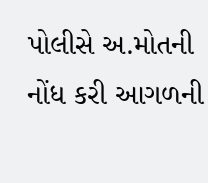પોલીસે અ.મોતની નોંધ કરી આગળની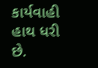કાર્યવાહી હાથ ધરી છે.